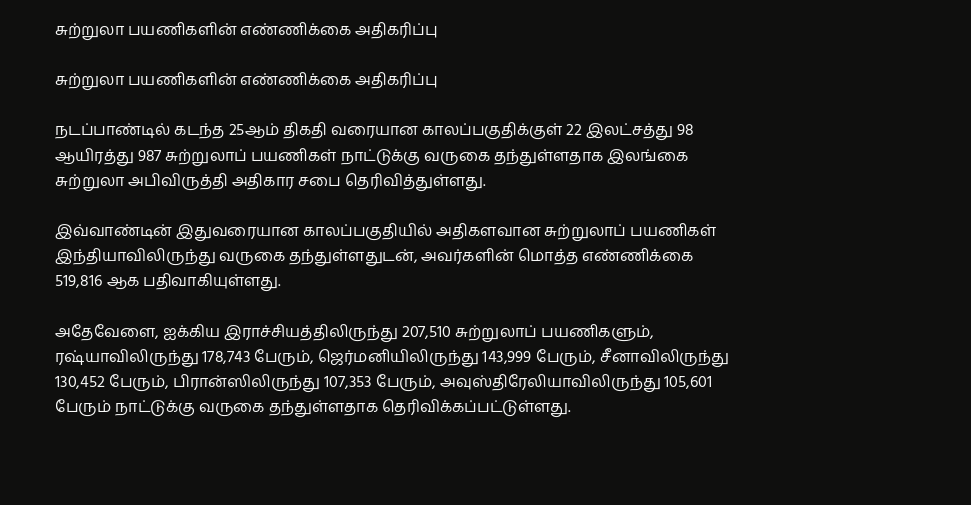சுற்றுலா பயணிகளின் எண்ணிக்கை அதிகரிப்பு

சுற்றுலா பயணிகளின் எண்ணிக்கை அதிகரிப்பு

நடப்பாண்டில் கடந்த 25ஆம் திகதி வரையான காலப்பகுதிக்குள் 22 இலட்சத்து 98 ஆயிரத்து 987 சுற்றுலாப் பயணிகள் நாட்டுக்கு வருகை தந்துள்ளதாக இலங்கை சுற்றுலா அபிவிருத்தி அதிகார சபை தெரிவித்துள்ளது.

இவ்வாண்டின் இதுவரையான காலப்பகுதியில் அதிகளவான சுற்றுலாப் பயணிகள் இந்தியாவிலிருந்து வருகை தந்துள்ளதுடன், அவர்களின் மொத்த எண்ணிக்கை 519,816 ஆக பதிவாகியுள்ளது.

அதேவேளை, ஐக்கிய இராச்சியத்திலிருந்து 207,510 சுற்றுலாப் பயணிகளும், ரஷ்யாவிலிருந்து 178,743 பேரும், ஜெர்மனியிலிருந்து 143,999 பேரும், சீனாவிலிருந்து 130,452 பேரும், பிரான்ஸிலிருந்து 107,353 பேரும், அவுஸ்திரேலியாவிலிருந்து 105,601 பேரும் நாட்டுக்கு வருகை தந்துள்ளதாக தெரிவிக்கப்பட்டுள்ளது.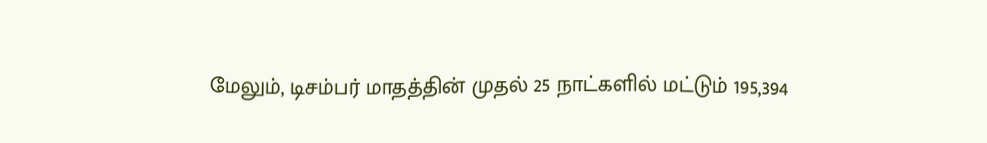மேலும், டிசம்பர் மாதத்தின் முதல் 25 நாட்களில் மட்டும் 195,394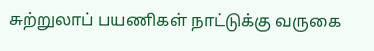சுற்றுலாப் பயணிகள் நாட்டுக்கு வருகை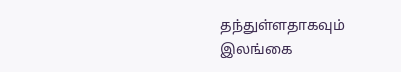தந்துள்ளதாகவும் இலங்கை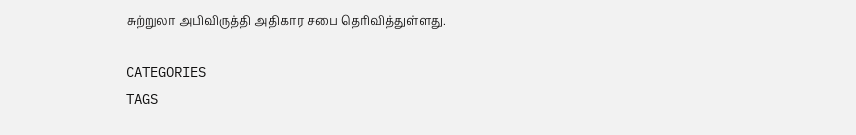சுற்றுலா அபிவிருத்தி அதிகார சபை தெரிவித்துள்ளது.

CATEGORIES
TAGS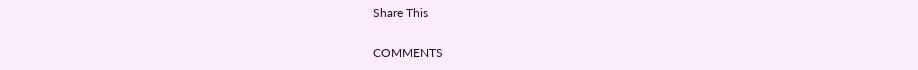Share This

COMMENTS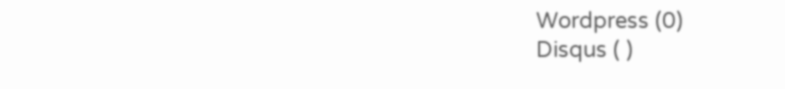Wordpress (0)
Disqus ( )